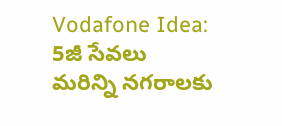Vodafone Idea: 5జీ సేవలు మరిన్ని నగరాలకు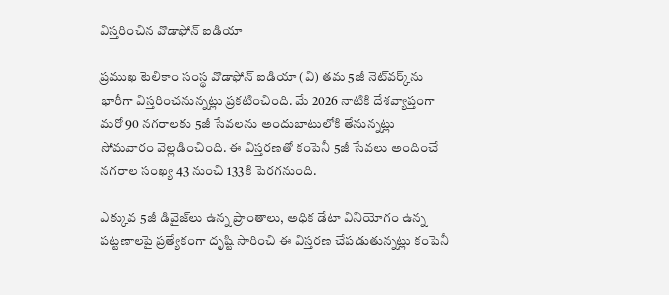విస్తరించిన వొడాఫోన్ ఐడియా

ప్రముఖ టెలికాం సంస్థ వొడాఫోన్ ఐడియా (వి) తమ 5జీ నెట్‌వర్క్‌ను భారీగా విస్తరించనున్నట్లు ప్రకటించింది. మే 2026 నాటికి దేశవ్యాప్తంగా మరో 90 నగరాలకు 5జీ సేవలను అందుబాటులోకి తేనున్నట్లు సోమవారం వెల్లడించింది. ఈ విస్తరణతో కంపెనీ 5జీ సేవలు అందించే నగరాల సంఖ్య 43 నుంచి 133కి పెరగనుంది.

ఎక్కువ 5జీ డివైజ్‌లు ఉన్న ప్రాంతాలు, అధిక డేటా వినియోగం ఉన్న పట్టణాలపై ప్రత్యేకంగా దృష్టి సారించి ఈ విస్తరణ చేపడుతున్నట్లు కంపెనీ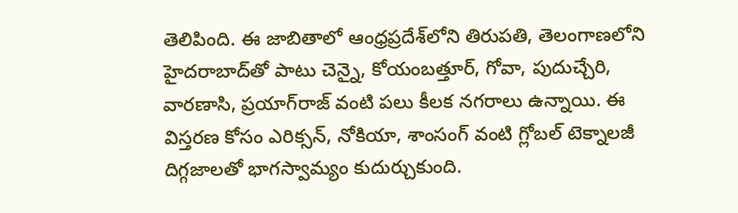తెలిపింది. ఈ జాబితాలో ఆంధ్రప్రదేశ్‌లోని తిరుపతి, తెలంగాణలోని హైదరాబాద్‌తో పాటు చెన్నై, కోయంబత్తూర్, గోవా, పుదుచ్చేరి, వారణాసి, ప్రయాగ్‌రాజ్ వంటి పలు కీలక నగరాలు ఉన్నాయి. ఈ విస్తరణ కోసం ఎరిక్సన్, నోకియా, శాంసంగ్ వంటి గ్లోబల్ టెక్నాలజీ దిగ్గజాలతో భాగస్వామ్యం కుదుర్చుకుంది.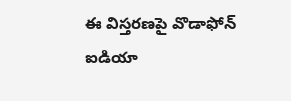ఈ విస్తరణపై వొడాఫోన్ ఐడియా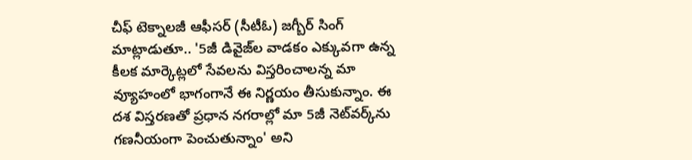చీఫ్ టెక్నాలజీ ఆఫీసర్ (సీటీఓ) జగ్బీర్ సింగ్ మాట్లాడుతూ.. '5జీ డివైజ్‌ల వాడకం ఎక్కువగా ఉన్న కీలక మార్కెట్లలో సేవలను విస్తరించాలన్న మా వ్యూహంలో భాగంగానే ఈ నిర్ణయం తీసుకున్నాం. ఈ దశ విస్తరణతో ప్రధాన నగరాల్లో మా 5జీ నెట్‌వర్క్‌ను గణనీయంగా పెంచుతున్నాం' అని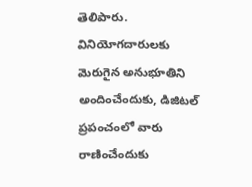తెలిపారు. వినియోగదారులకు మెరుగైన అనుభూతిని అందించేందుకు, డిజిటల్ ప్రపంచంలో వారు రాణించేందుకు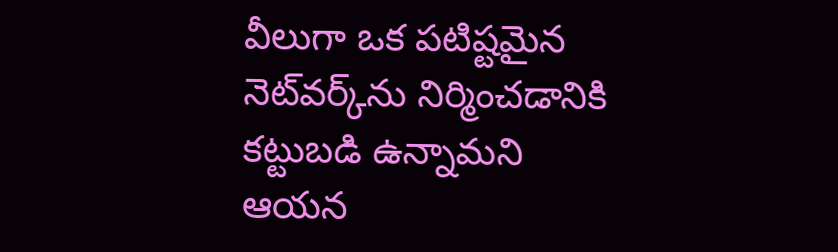వీలుగా ఒక పటిష్టమైన నెట్‌వర్క్‌ను నిర్మించడానికి కట్టుబడి ఉన్నామని ఆయన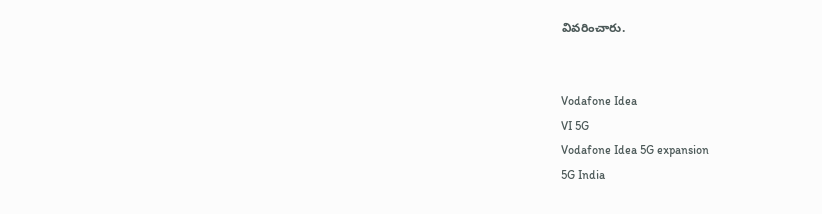వివరించారు.


Vodafone Idea
VI 5G
Vodafone Idea 5G expansion
5G India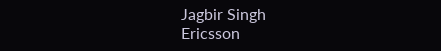Jagbir Singh
Ericsson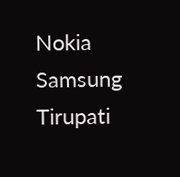Nokia
Samsung
Tirupati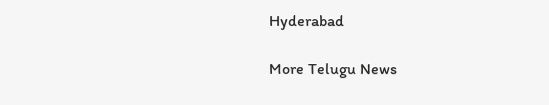Hyderabad

More Telugu News